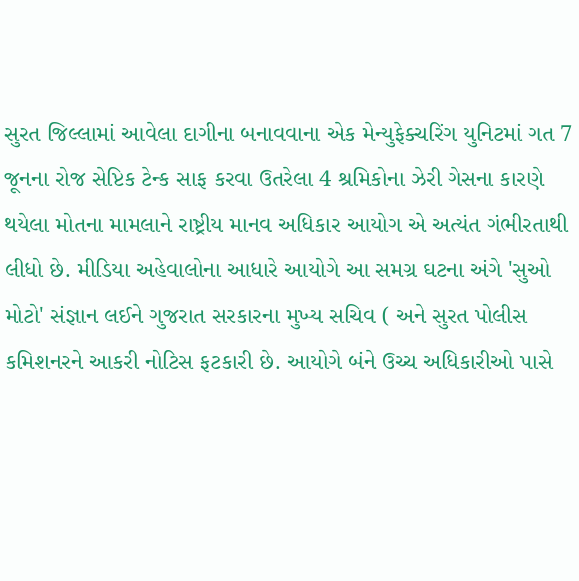સુરત જિલ્લામાં આવેલા દાગીના બનાવવાના એક મેન્યુફેક્ચરિંગ યુનિટમાં ગત 7 જૂનના રોજ સેપ્ટિક ટેન્ક સાફ કરવા ઉતરેલા 4 શ્રમિકોના ઝેરી ગેસના કારણે થયેલા મોતના મામલાને રાષ્ટ્રીય માનવ અધિકાર આયોગ એ અત્યંત ગંભીરતાથી લીધો છે. મીડિયા અહેવાલોના આધારે આયોગે આ સમગ્ર ઘટના અંગે 'સુઓ મોટો' સંજ્ઞાન લઈને ગુજરાત સરકારના મુખ્ય સચિવ ( અને સુરત પોલીસ કમિશનરને આકરી નોટિસ ફટકારી છે. આયોગે બંને ઉચ્ચ અધિકારીઓ પાસે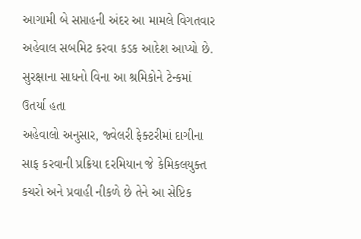આગામી બે સપ્તાહની અંદર આ મામલે વિગતવાર અહેવાલ સબમિટ કરવા કડક આદેશ આપ્યો છે.
સુરક્ષાના સાધનો વિના આ શ્રમિકોને ટેન્કમાં ઉતર્યા હતા
અહેવાલો અનુસાર, જ્વેલરી ફેક્ટરીમાં દાગીના સાફ કરવાની પ્રક્રિયા દરમિયાન જે કેમિકલયુક્ત કચરો અને પ્રવાહી નીકળે છે તેને આ સેપ્ટિક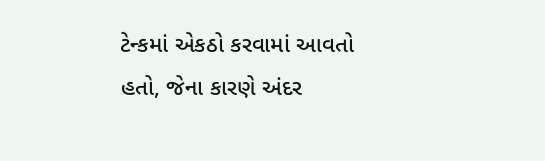ટેન્કમાં એકઠો કરવામાં આવતો હતો, જેના કારણે અંદર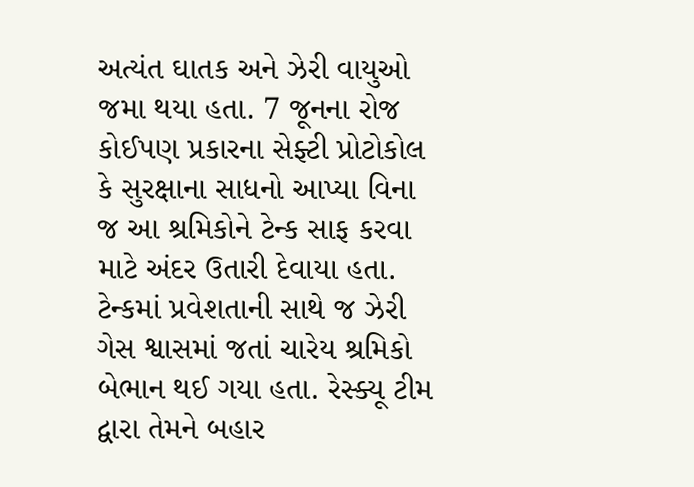અત્યંત ઘાતક અને ઝેરી વાયુઓ જમા થયા હતા. 7 જૂનના રોજ કોઈપણ પ્રકારના સેફ્ટી પ્રોટોકોલ કે સુરક્ષાના સાધનો આપ્યા વિના જ આ શ્રમિકોને ટેન્ક સાફ કરવા માટે અંદર ઉતારી દેવાયા હતા. ટેન્કમાં પ્રવેશતાની સાથે જ ઝેરી ગેસ શ્વાસમાં જતાં ચારેય શ્રમિકો બેભાન થઈ ગયા હતા. રેસ્ક્યૂ ટીમ દ્વારા તેમને બહાર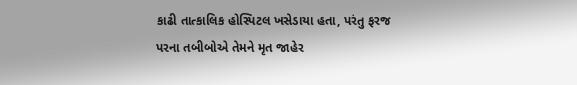કાઢી તાત્કાલિક હોસ્પિટલ ખસેડાયા હતા, પરંતુ ફરજ પરના તબીબોએ તેમને મૃત જાહેર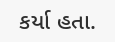કર્યા હતા.